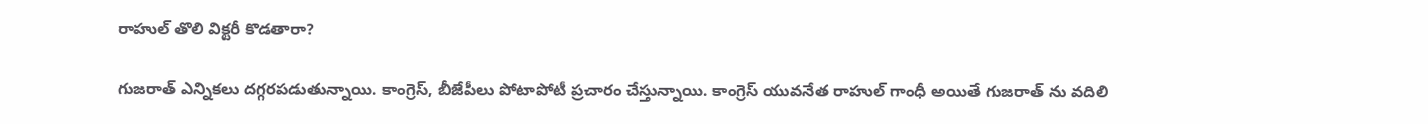రాహుల్ తొలి విక్టరీ కొడతారా?

గుజరాత్ ఎన్నికలు దగ్గరపడుతున్నాయి. కాంగ్రెస్, బీజేపీలు పోటాపోటీ ప్రచారం చేస్తున్నాయి. కాంగ్రెస్ యువనేత రాహుల్ గాంధీ అయితే గుజరాత్ ను వదిలి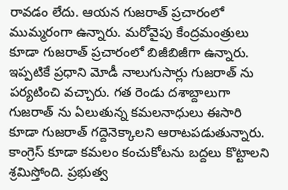రావడం లేదు. ఆయన గుజరాత్ ప్రచారంలో ముమ్మరంగా ఉన్నారు. మరోవైపు కేంద్రమంత్రులు కూడా గుజరాత్ ప్రచారంలో బిజీబిజీగా ఉన్నారు. ఇప్పటికే ప్రధాని మోడీ నాలుగుసార్లు గుజరాత్ ను పర్యటించి వచ్చారు. గత రెండు దశాబ్దాలుగా గుజరాత్ ను ఏలుతున్న కమలనాధులు ఈసారి కూడా గుజరాత్ గద్దెనెక్కాలని ఆరాటపడుతున్నారు. కాంగ్రెస్ కూడా కమలం కంచుకోటను బద్దలు కొట్టాలని శ్రమిస్తోంది. ప్రభుత్వ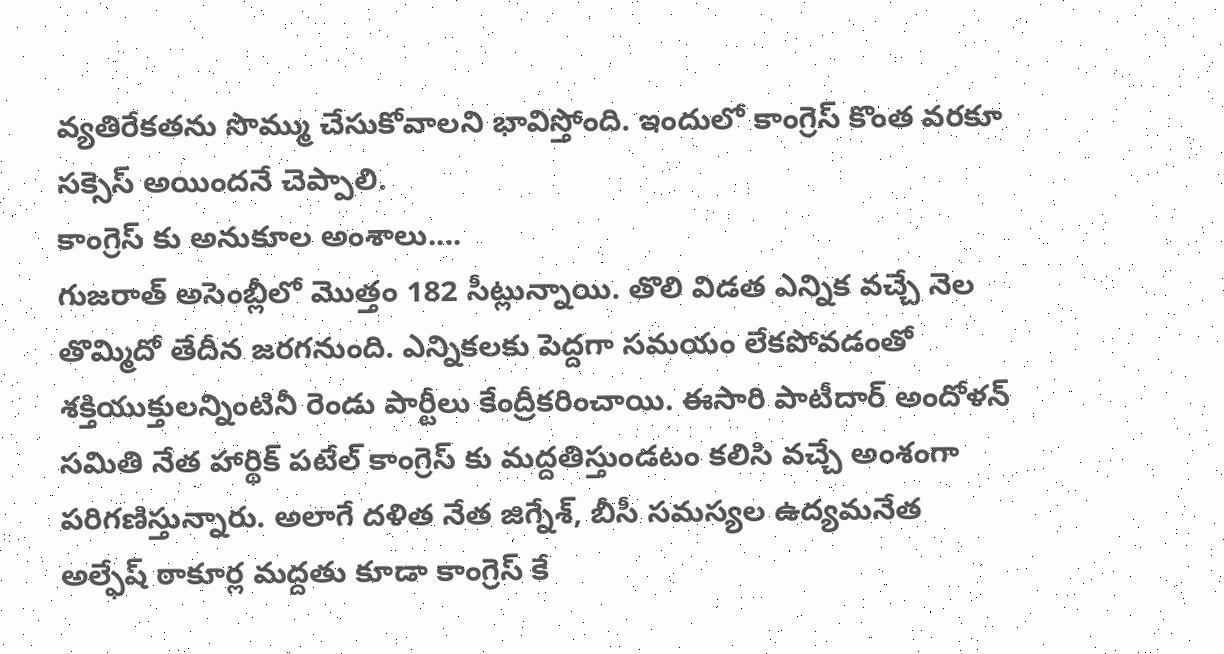వ్యతిరేకతను సొమ్ము చేసుకోవాలని భావిస్తోంది. ఇందులో కాంగ్రెస్ కొంత వరకూ సక్సెస్ అయిందనే చెప్పాలి.
కాంగ్రెస్ కు అనుకూల అంశాలు....
గుజరాత్ అసెంబ్లీలో మొత్తం 182 సీట్లున్నాయి. తొలి విడత ఎన్నిక వచ్చే నెల తొమ్మిదో తేదీన జరగనుంది. ఎన్నికలకు పెద్దగా సమయం లేకపోవడంతో శక్తియుక్తులన్నింటినీ రెండు పార్టీలు కేంద్రీకరించాయి. ఈసారి పాటీదార్ అందోళన్ సమితి నేత హార్థిక్ పటేల్ కాంగ్రెస్ కు మద్దతిస్తుండటం కలిసి వచ్చే అంశంగా పరిగణిస్తున్నారు. అలాగే దళిత నేత జిగ్నేశ్, బీసీ సమస్యల ఉద్యమనేత అల్ఫేష్ ఠాకూర్ల మద్దతు కూడా కాంగ్రెస్ కే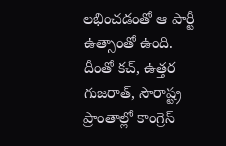లభించడంతో ఆ పార్టీ ఉత్సాంతో ఉంది. దీంతో కచ్, ఉత్తర గుజరాత్, సౌరాష్ట్ర ప్రాంతాల్లో కాంగ్రెస్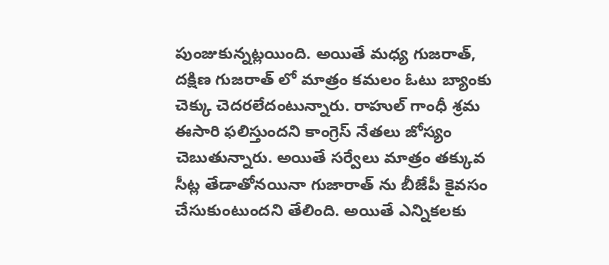పుంజుకున్నట్లయింది. అయితే మధ్య గుజరాత్, దక్షిణ గుజరాత్ లో మాత్రం కమలం ఓటు బ్యాంకు చెక్కు చెదరలేదంటున్నారు. రాహుల్ గాంధీ శ్రమ ఈసారి ఫలిస్తుందని కాంగ్రెస్ నేతలు జోస్యం చెబుతున్నారు. అయితే సర్వేలు మాత్రం తక్కువ సీట్ల తేడాతోనయినా గుజారాత్ ను బీజేపీ కైవసం చేసుకుంటుందని తేలింది. అయితే ఎన్నికలకు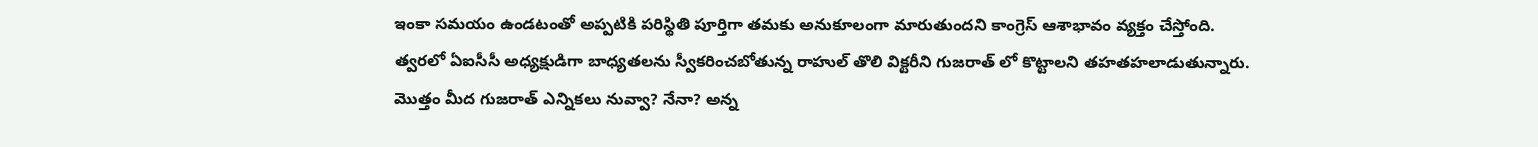ఇంకా సమయం ఉండటంతో అప్పటికి పరిస్థితి పూర్తిగా తమకు అనుకూలంగా మారుతుందని కాంగ్రెస్ ఆశాభావం వ్యక్తం చేస్తోంది. త్వరలో ఏఐసీసీ అధ్యక్షుడిగా బాధ్యతలను స్వీకరించబోతున్న రాహుల్ తొలి విక్టరీని గుజరాత్ లో కొట్టాలని తహతహలాడుతున్నారు. మొత్తం మీద గుజరాత్ ఎన్నికలు నువ్వా? నేనా? అన్న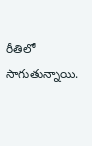రీతిలో సాగుతున్నాయి.